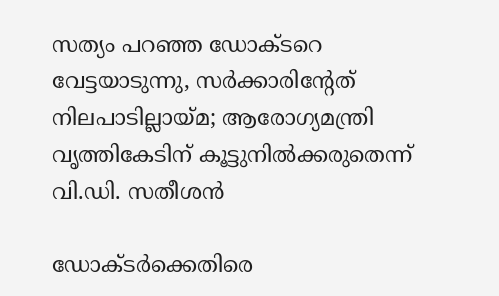സത്യം പറഞ്ഞ ഡോക്ടറെ വേട്ടയാടുന്നു, സർക്കാരിൻ്റേത് നിലപാടില്ലായ്മ; ആരോഗ്യമന്ത്രി വൃത്തികേടിന് കൂട്ടുനിൽക്കരുതെന്ന് വി.ഡി. സതീശൻ

ഡോക്ടർക്കെതിരെ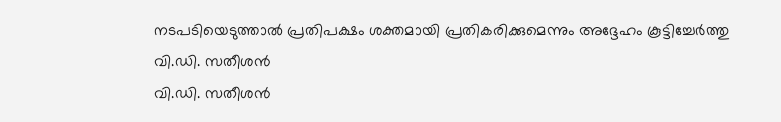നടപടിയെടുത്താൽ പ്രതിപക്ഷം ശക്തമായി പ്രതികരിക്കുമെന്നും അദ്ദേഹം കൂട്ടിച്ചേർത്തു
വി.ഡി. സതീശൻ
വി.ഡി. സതീശൻ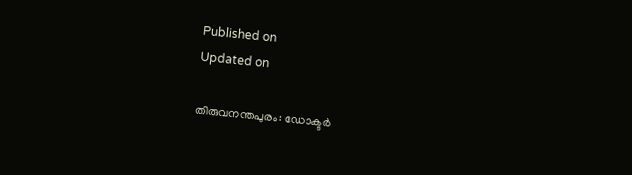Published on
Updated on

തിരുവനന്തപുരം: ഡോക്ടർ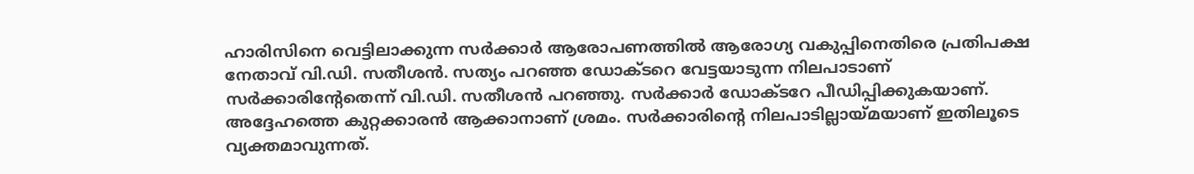ഹാരിസിനെ വെട്ടിലാക്കുന്ന സർക്കാർ ആരോപണത്തിൽ ആരോഗ്യ വകുപ്പിനെതിരെ പ്രതിപക്ഷ നേതാവ് വി.ഡി. സതീശൻ. സത്യം പറഞ്ഞ ഡോക്ടറെ വേട്ടയാടുന്ന നിലപാടാണ് സർക്കാരിൻ്റേതെന്ന് വി.ഡി. സതീശൻ പറഞ്ഞു. സർക്കാർ ഡോക്ടറേ പീഡിപ്പിക്കുകയാണ്. അദ്ദേഹത്തെ കുറ്റക്കാരൻ ആക്കാനാണ് ശ്രമം. സർക്കാരിന്റെ നിലപാടില്ലായ്മയാണ് ഇതിലൂടെ വ്യക്തമാവുന്നത്.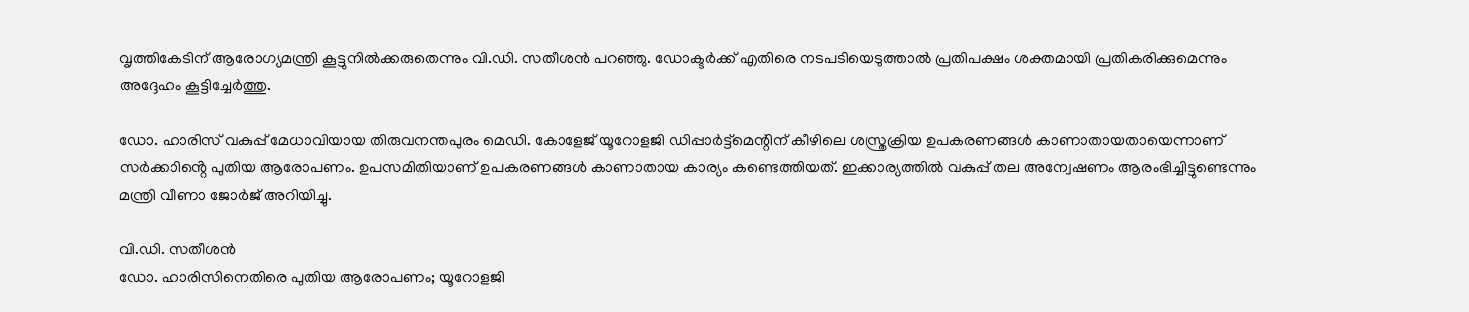വൃത്തികേടിന് ആരോഗ്യമന്ത്രി കൂട്ടുനിൽക്കരുതെന്നും വി.ഡി. സതീശൻ പറഞ്ഞു. ഡോക്ടർക്ക് എതിരെ നടപടിയെടുത്താൽ പ്രതിപക്ഷം ശക്തമായി പ്രതികരിക്കുമെന്നും അദ്ദേഹം കൂട്ടിച്ചേർത്തു.

ഡോ. ഹാരിസ് വകുപ്പ് മേധാവിയായ തിരുവനന്തപുരം മെഡി. കോളേജ് യൂറോളജി ഡിപ്പാർട്ട്മെന്റിന് കീഴിലെ ശസ്ത്രക്രിയ ഉപകരണങ്ങൾ കാണാതായതായെന്നാണ് സർക്കാിൻ്റെ പുതിയ ആരോപണം. ഉപസമിതിയാണ് ഉപകരണങ്ങൾ കാണാതായ കാര്യം കണ്ടെത്തിയത്. ഇക്കാര്യത്തിൽ വകുപ്പ് തല അന്വേഷണം ആരംഭിച്ചിട്ടുണ്ടെന്നും മന്ത്രി വീണാ ജോർജ് അറിയിച്ചു.

വി.ഡി. സതീശൻ
ഡോ. ഹാരിസിനെതിരെ പുതിയ ആരോപണം; യൂറോളജി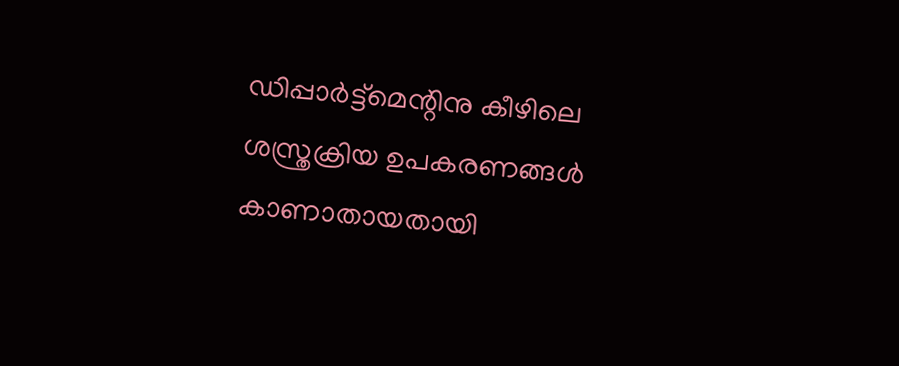ഡിപ്പാർട്ട്മെന്റിനു കീഴിലെ ശസ്ത്രക്രിയ ഉപകരണങ്ങൾ കാണാതായതായി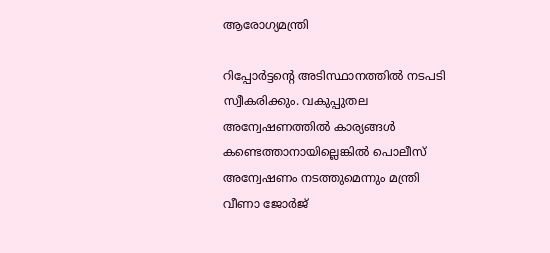ആരോഗ്യമന്ത്രി

റിപ്പോർട്ടന്റെ അടിസ്ഥാനത്തിൽ നടപടി സ്വീകരിക്കും. വകുപ്പുതല അന്വേഷണത്തിൽ കാര്യങ്ങൾ കണ്ടെത്താനായില്ലെങ്കിൽ പൊലീസ് അന്വേഷണം നടത്തുമെന്നും മന്ത്രി വീണാ ജോർജ്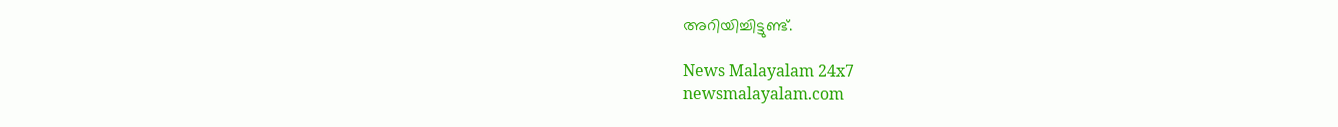അറിയിച്ചിട്ടുണ്ട്.

News Malayalam 24x7
newsmalayalam.com